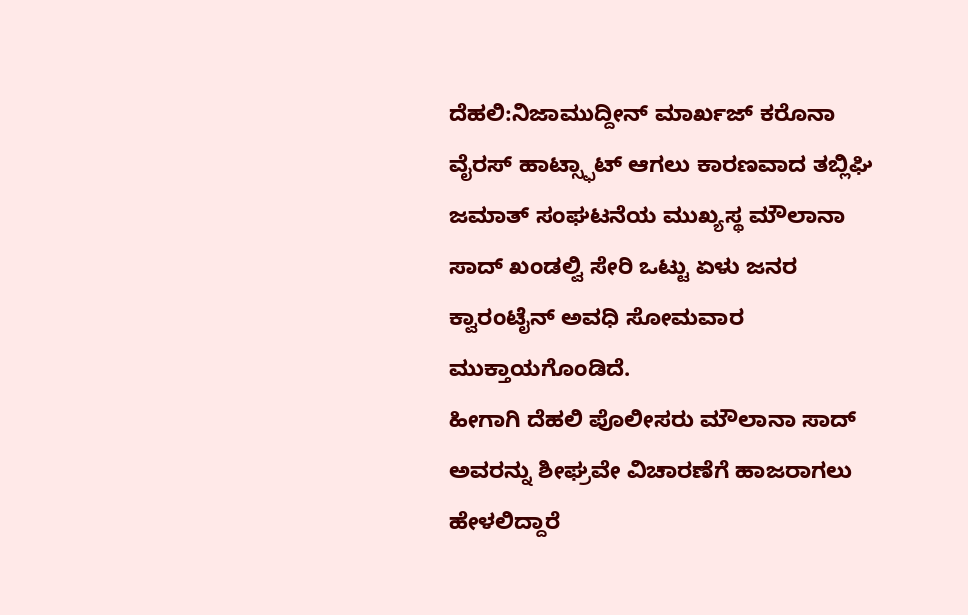ದೆಹಲಿ:ನಿಜಾಮುದ್ದೀನ್ ಮಾರ್ಖಜ್ ಕರೊನಾ ವೈರಸ್ ಹಾಟ್ಸ್ಫಾಟ್ ಆಗಲು ಕಾರಣವಾದ ತಬ್ಲಿಘಿ ಜಮಾತ್ ಸಂಘಟನೆಯ ಮುಖ್ಯಸ್ಥ ಮೌಲಾನಾ ಸಾದ್ ಖಂಡಲ್ವಿ ಸೇರಿ ಒಟ್ಟು ಏಳು ಜನರ ಕ್ವಾರಂಟೈನ್ ಅವಧಿ ಸೋಮವಾರ ಮುಕ್ತಾಯಗೊಂಡಿದೆ.
ಹೀಗಾಗಿ ದೆಹಲಿ ಪೊಲೀಸರು ಮೌಲಾನಾ ಸಾದ್ ಅವರನ್ನು ಶೀಘ್ರವೇ ವಿಚಾರಣೆಗೆ ಹಾಜರಾಗಲು ಹೇಳಲಿದ್ದಾರೆ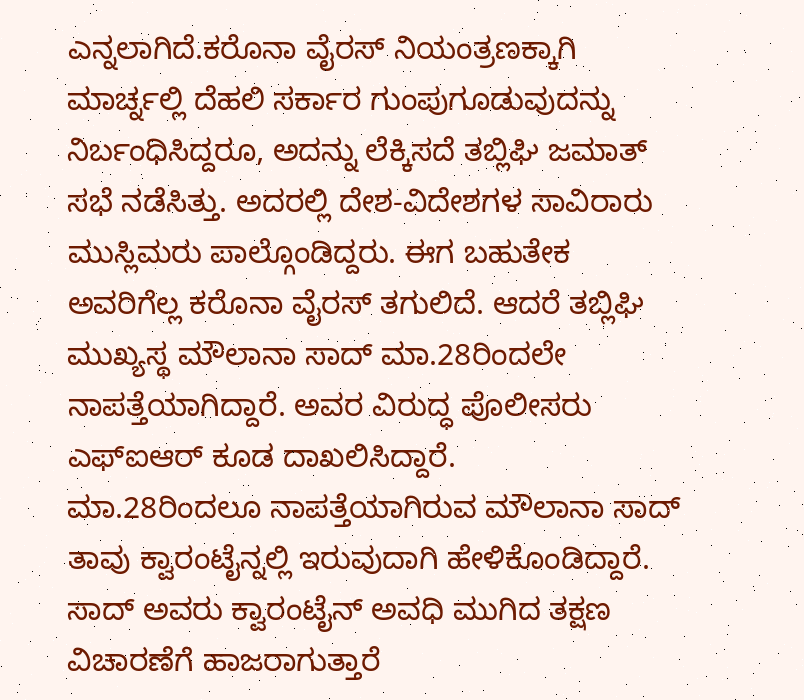ಎನ್ನಲಾಗಿದೆ.ಕರೊನಾ ವೈರಸ್ ನಿಯಂತ್ರಣಕ್ಕಾಗಿ ಮಾರ್ಚ್ನಲ್ಲಿ ದೆಹಲಿ ಸರ್ಕಾರ ಗುಂಪುಗೂಡುವುದನ್ನು ನಿರ್ಬಂಧಿಸಿದ್ದರೂ, ಅದನ್ನು ಲೆಕ್ಕಿಸದೆ ತಬ್ಲಿಘಿ ಜಮಾತ್ ಸಭೆ ನಡೆಸಿತ್ತು. ಅದರಲ್ಲಿ ದೇಶ-ವಿದೇಶಗಳ ಸಾವಿರಾರು ಮುಸ್ಲಿಮರು ಪಾಲ್ಗೊಂಡಿದ್ದರು. ಈಗ ಬಹುತೇಕ ಅವರಿಗೆಲ್ಲ ಕರೊನಾ ವೈರಸ್ ತಗುಲಿದೆ. ಆದರೆ ತಬ್ಲಿಘಿ ಮುಖ್ಯಸ್ಥ ಮೌಲಾನಾ ಸಾದ್ ಮಾ.28ರಿಂದಲೇ ನಾಪತ್ತೆಯಾಗಿದ್ದಾರೆ. ಅವರ ವಿರುದ್ಧ ಪೊಲೀಸರು ಎಫ್ಐಆರ್ ಕೂಡ ದಾಖಲಿಸಿದ್ದಾರೆ.
ಮಾ.28ರಿಂದಲೂ ನಾಪತ್ತೆಯಾಗಿರುವ ಮೌಲಾನಾ ಸಾದ್ ತಾವು ಕ್ವಾರಂಟೈನ್ನಲ್ಲಿ ಇರುವುದಾಗಿ ಹೇಳಿಕೊಂಡಿದ್ದಾರೆ. ಸಾದ್ ಅವರು ಕ್ವಾರಂಟೈನ್ ಅವಧಿ ಮುಗಿದ ತಕ್ಷಣ ವಿಚಾರಣೆಗೆ ಹಾಜರಾಗುತ್ತಾರೆ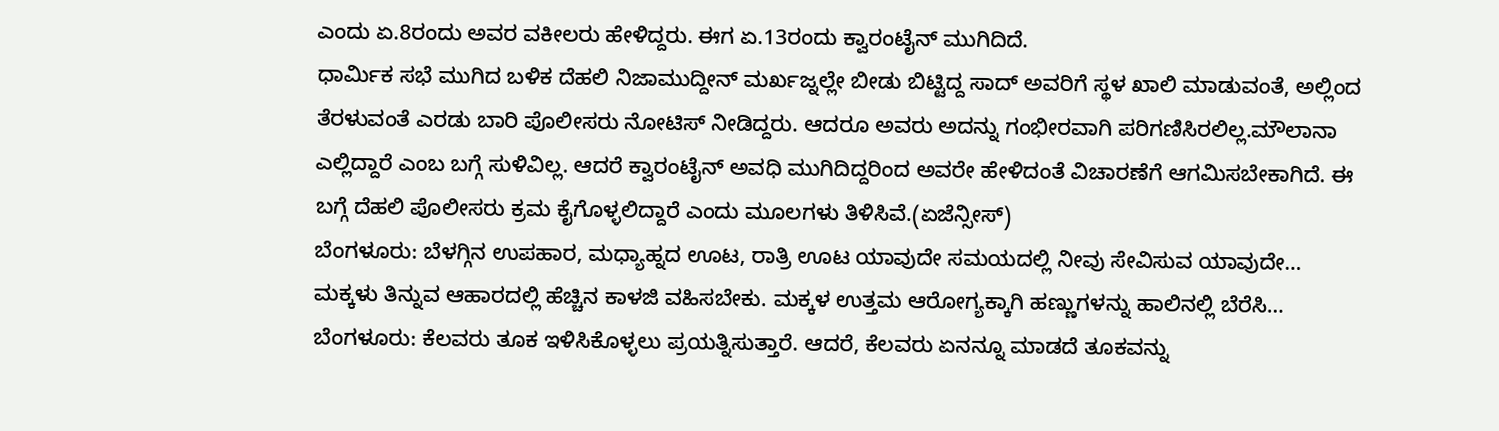ಎಂದು ಏ.8ರಂದು ಅವರ ವಕೀಲರು ಹೇಳಿದ್ದರು. ಈಗ ಏ.13ರಂದು ಕ್ವಾರಂಟೈನ್ ಮುಗಿದಿದೆ.
ಧಾರ್ಮಿಕ ಸಭೆ ಮುಗಿದ ಬಳಿಕ ದೆಹಲಿ ನಿಜಾಮುದ್ದೀನ್ ಮರ್ಖಜ್ನಲ್ಲೇ ಬೀಡು ಬಿಟ್ಟಿದ್ದ ಸಾದ್ ಅವರಿಗೆ ಸ್ಥಳ ಖಾಲಿ ಮಾಡುವಂತೆ, ಅಲ್ಲಿಂದ ತೆರಳುವಂತೆ ಎರಡು ಬಾರಿ ಪೊಲೀಸರು ನೋಟಿಸ್ ನೀಡಿದ್ದರು. ಆದರೂ ಅವರು ಅದನ್ನು ಗಂಭೀರವಾಗಿ ಪರಿಗಣಿಸಿರಲಿಲ್ಲ.ಮೌಲಾನಾ ಎಲ್ಲಿದ್ದಾರೆ ಎಂಬ ಬಗ್ಗೆ ಸುಳಿವಿಲ್ಲ. ಆದರೆ ಕ್ವಾರಂಟೈನ್ ಅವಧಿ ಮುಗಿದಿದ್ದರಿಂದ ಅವರೇ ಹೇಳಿದಂತೆ ವಿಚಾರಣೆಗೆ ಆಗಮಿಸಬೇಕಾಗಿದೆ. ಈ ಬಗ್ಗೆ ದೆಹಲಿ ಪೊಲೀಸರು ಕ್ರಮ ಕೈಗೊಳ್ಳಲಿದ್ದಾರೆ ಎಂದು ಮೂಲಗಳು ತಿಳಿಸಿವೆ.(ಏಜೆನ್ಸೀಸ್)
ಬೆಂಗಳೂರು: ಬೆಳಗ್ಗಿನ ಉಪಹಾರ, ಮಧ್ಯಾಹ್ನದ ಊಟ, ರಾತ್ರಿ ಊಟ ಯಾವುದೇ ಸಮಯದಲ್ಲಿ ನೀವು ಸೇವಿಸುವ ಯಾವುದೇ…
ಮಕ್ಕಳು ತಿನ್ನುವ ಆಹಾರದಲ್ಲಿ ಹೆಚ್ಚಿನ ಕಾಳಜಿ ವಹಿಸಬೇಕು. ಮಕ್ಕಳ ಉತ್ತಮ ಆರೋಗ್ಯಕ್ಕಾಗಿ ಹಣ್ಣುಗಳನ್ನು ಹಾಲಿನಲ್ಲಿ ಬೆರೆಸಿ…
ಬೆಂಗಳೂರು: ಕೆಲವರು ತೂಕ ಇಳಿಸಿಕೊಳ್ಳಲು ಪ್ರಯತ್ನಿಸುತ್ತಾರೆ. ಆದರೆ, ಕೆಲವರು ಏನನ್ನೂ ಮಾಡದೆ ತೂಕವನ್ನು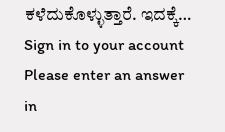ಕಳೆದುಕೊಳ್ಳುತ್ತಾರೆ. ಇದಕ್ಕೆ…
Sign in to your account
Please enter an answer in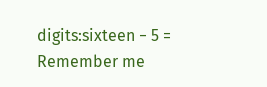digits:sixteen − 5 =
Remember me